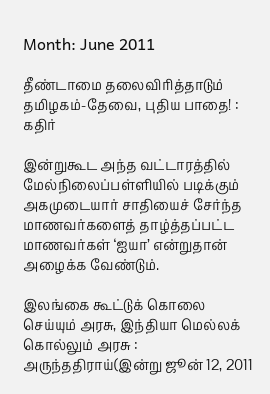Month: June 2011

தீண்டாமை தலைவிரித்தாடும் தமிழகம்-தேவை, புதிய பாதை! : கதிர்

இன்றுகூட அந்த வட்டாரத்தில் மேல்நிலைப்பள்ளியில் படிக்கும் அகமுடையார் சாதியைச் சேர்ந்த மாணவர்களைத் தாழ்த்தப்பட்ட மாணவர்கள் ‘ஐயா’ என்றுதான் அழைக்க வேண்டும்.

இலங்கை கூட்டுக் கொலை செய்யும் அரசு, இந்தியா மெல்லக் கொல்லும் அரசு : அருந்ததிராய்(இன்று ஜூன் 12, 2011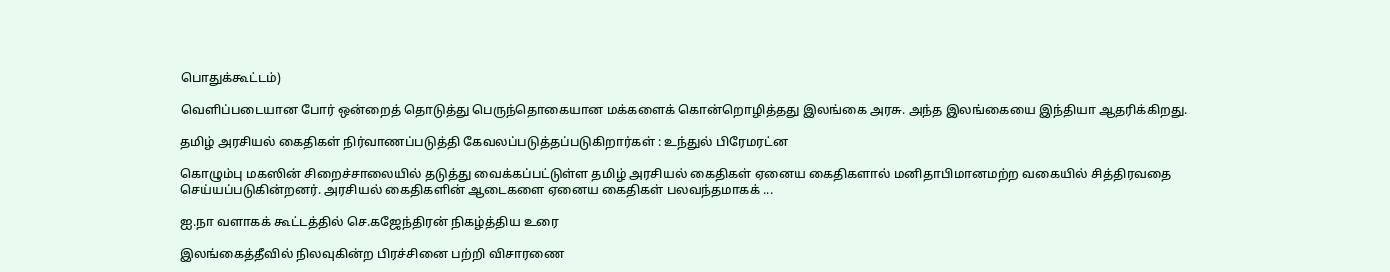பொதுக்கூட்டம்)

வெளிப்படையான போர் ஒன்றைத் தொடுத்து பெருந்தொகையான மக்களைக் கொன்றொழித்தது இலங்கை அரசு. அந்த இலங்கையை இந்தியா ஆதரிக்கிறது.

தமிழ் அரசியல் கைதிகள் நிர்வாணப்படுத்தி கேவலப்படுத்தப்படுகிறார்கள் : உந்துல் பிரேமரட்ன

கொழும்பு மகஸின் சிறைச்சாலையில் தடுத்து வைக்கப்பட்டுள்ள தமிழ் அரசியல் கைதிகள் ஏனைய கைதிகளால் மனிதாபிமானமற்ற வகையில் சித்திரவதை செய்யப்படுகின்றனர். அரசியல் கைதிகளின் ஆடைகளை ஏனைய கைதிகள் பலவந்தமாகக் ...

ஐ.நா வளாகக் கூட்டத்தில் செ.கஜேந்திரன் நிகழ்த்திய உரை

இலங்கைத்தீவில் நிலவுகின்ற பிரச்சினை பற்றி விசாரணை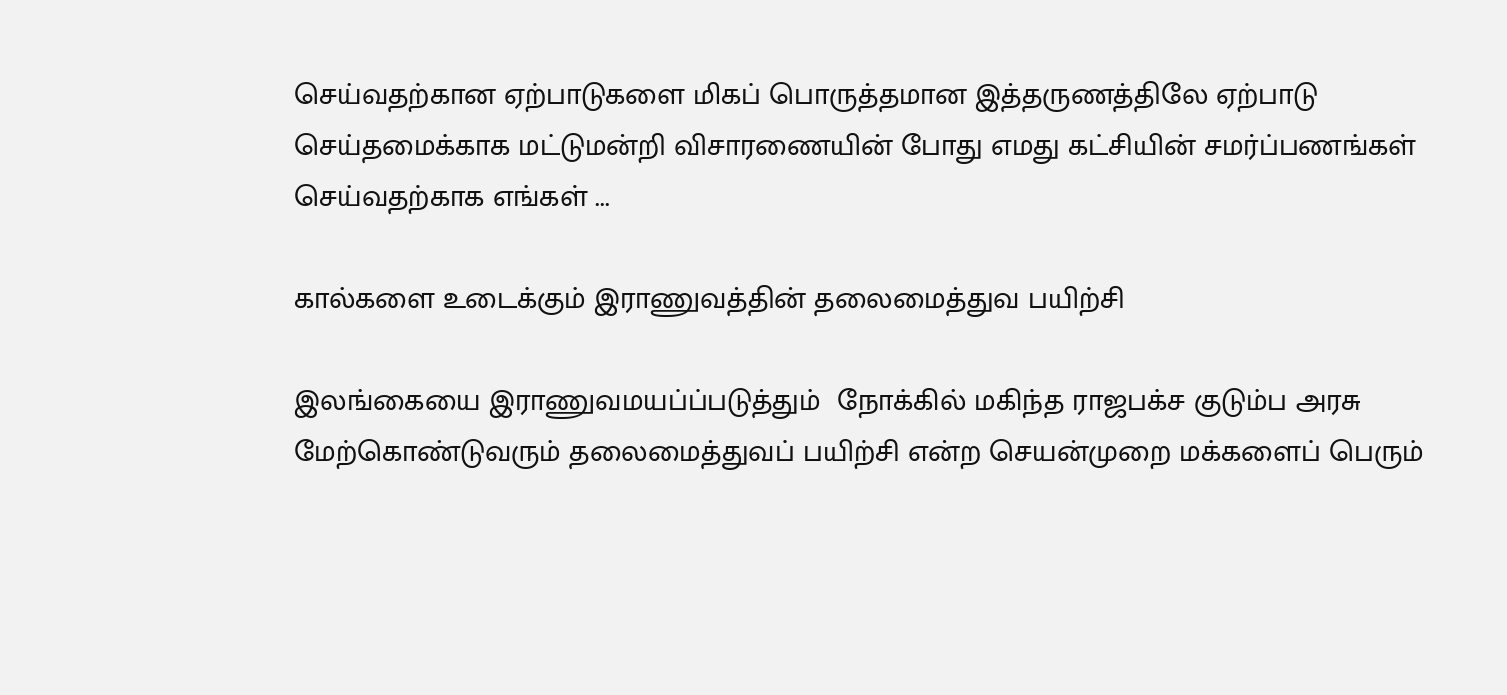செய்வதற்கான ஏற்பாடுகளை மிகப் பொருத்தமான இத்தருணத்திலே ஏற்பாடு செய்தமைக்காக மட்டுமன்றி விசாரணையின் போது எமது கட்சியின் சமர்ப்பணங்கள் செய்வதற்காக எங்கள் ...

கால்களை உடைக்கும் இராணுவத்தின் தலைமைத்துவ பயிற்சி

இலங்கையை இராணுவமயப்ப்படுத்தும்  நோக்கில் மகிந்த ராஜபக்ச குடும்ப அரசு மேற்கொண்டுவரும் தலைமைத்துவப் பயிற்சி என்ற செயன்முறை மக்களைப் பெரும்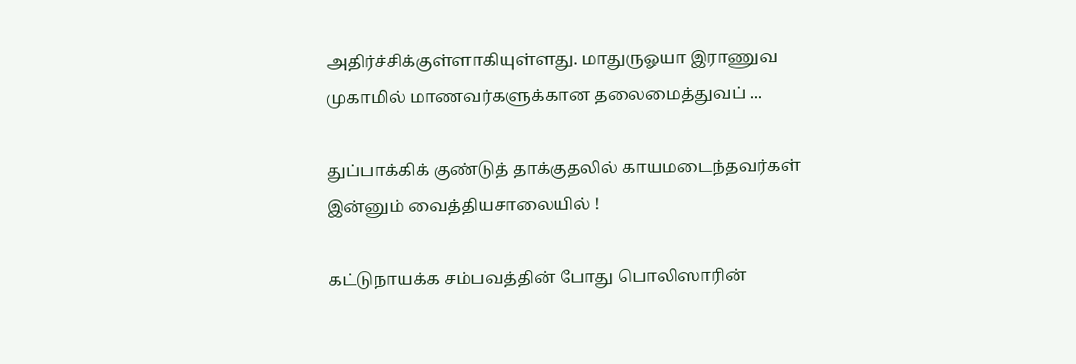அதிர்ச்சிக்குள்ளாகியுள்ளது. மாதுருஓயா இராணுவ முகாமில் மாணவர்களுக்கான தலைமைத்துவப் ...

துப்பாக்கிக் குண்டுத் தாக்குதலில் காயமடைந்தவர்கள் இன்னும் வைத்தியசாலையில் !

கட்டுநாயக்க சம்பவத்தின் போது பொலிஸாரின்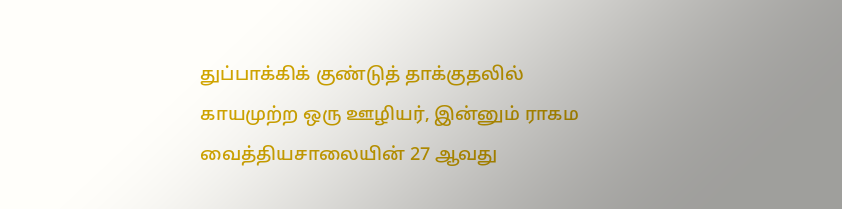துப்பாக்கிக் குண்டுத் தாக்குதலில் காயமுற்ற ஒரு ஊழியர், இன்னும் ராகம வைத்தியசாலையின் 27 ஆவது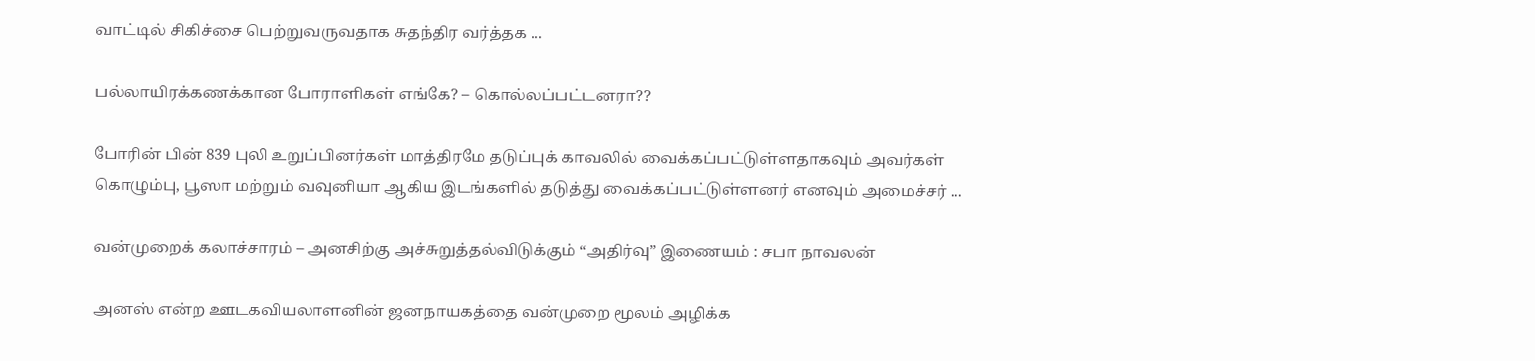வாட்டில் சிகிச்சை பெற்றுவருவதாக சுதந்திர வர்த்தக ...

பல்லாயிரக்கணக்கான போராளிகள் எங்கே? – கொல்லப்பட்டனரா??

போரின் பின் 839 புலி உறுப்பினர்கள் மாத்திரமே தடுப்புக் காவலில் வைக்கப்பட்டுள்ளதாகவும் அவர்கள் கொழும்பு, பூஸா மற்றும் வவுனியா ஆகிய இடங்களில் தடுத்து வைக்கப்பட்டுள்ளனர் எனவும் அமைச்சர் ...

வன்முறைக் கலாச்சாரம் – அனசிற்கு அச்சுறுத்தல்விடுக்கும் “அதிர்வு” இணையம் : சபா நாவலன்

அனஸ் என்ற ஊடகவியலாளனின் ஜனநாயகத்தை வன்முறை மூலம் அழிக்க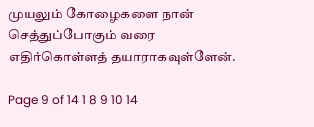முயலும் கோழைகளை நான் செத்துப்போகும் வரை எதிர்கொள்ளத் தயாராகவுள்ளேன்.

Page 9 of 14 1 8 9 10 14